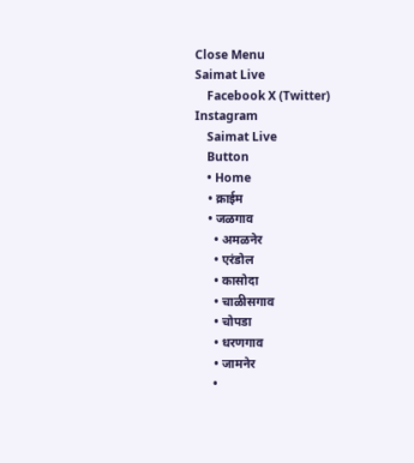Close Menu
Saimat Live
    Facebook X (Twitter) Instagram
    Saimat Live
    Button
    • Home
    • क्राईम
    • जळगाव
      • अमळनेर
      • एरंडोल
      • कासोदा
      • चाळीसगाव
      • चोपडा
      • धरणगाव
      • जामनेर
      •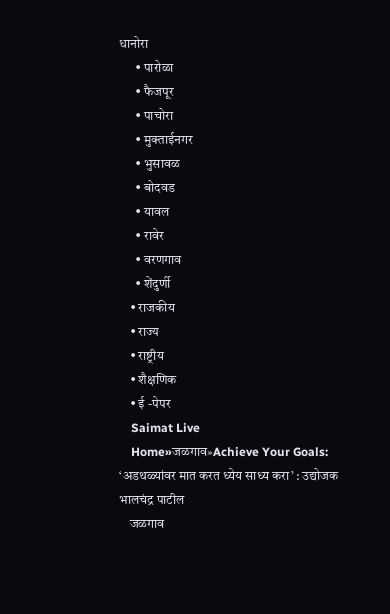धानोरा
      • पारोळा
      • फैजपूर
      • पाचोरा
      • मुक्ताईनगर
      • भुसावळ
      • बोदवड
      • यावल
      • रावेर
      • वरणगाव
      • शेंदुर्णी
    • राजकीय
    • राज्य
    • राष्ट्रीय
    • शैक्षणिक
    • ई -पेपर
    Saimat Live
    Home»जळगाव»Achieve Your Goals: ‘अडथळ्यांवर मात करत ध्येय साध्य करा’ : उद्योजक भालचंद्र पाटील
    जळगाव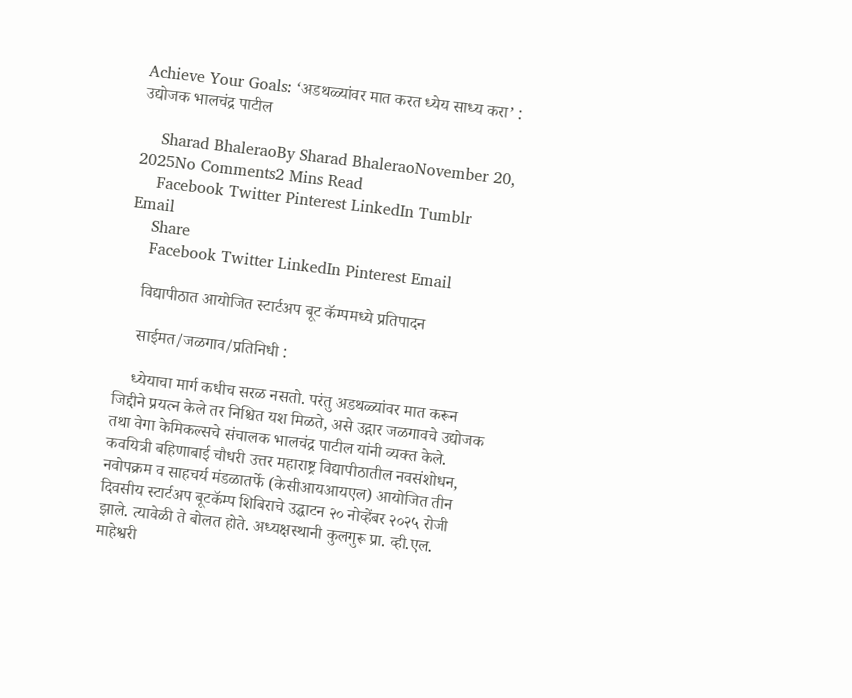Achieve Your Goals: ‘अडथळ्यांवर मात करत ध्येय साध्य करा’ : उद्योजक भालचंद्र पाटील

    Sharad BhaleraoBy Sharad BhaleraoNovember 20, 2025No Comments2 Mins Read
    Facebook Twitter Pinterest LinkedIn Tumblr Email
    Share
    Facebook Twitter LinkedIn Pinterest Email

    विद्यापीठात आयोजित स्टार्टअप बूट कॅम्पमध्ये प्रतिपादन

    साईमत/जळगाव/प्रतिनिधी :

    ध्येयाचा मार्ग कधीच सरळ नसतो. परंतु अडथळ्यांवर मात करून जिद्दीने प्रयत्न केले तर निश्चित यश मिळते, असे उद्गार जळगावचे उद्योजक तथा वेगा केमिकल्सचे संचालक भालचंद्र पाटील यांनी व्यक्त केले. कवयित्री बहिणाबाई चौधरी उत्तर महाराष्ट्र विद्यापीठातील नवसंशोधन, नवोपक्रम व साहचर्य मंडळातर्फे (केसीआयआयएल) आयोजित तीन दिवसीय स्टार्टअप बूटकॅम्प शिबिराचे उद्घाटन २० नोव्हेंबर २०२५ रोजी झाले. त्यावेळी ते बोलत होते. अध्यक्षस्थानी कुलगुरू प्रा. व्ही.एल. माहेश्वरी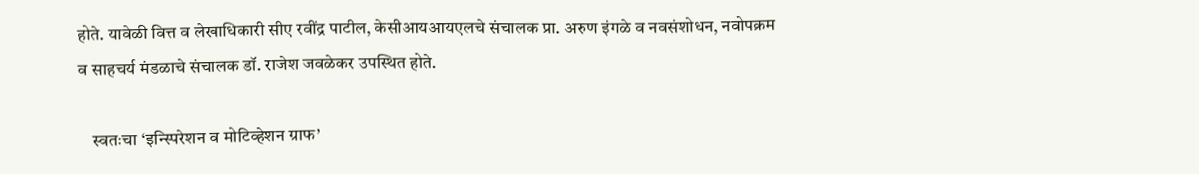होते. यावेळी वित्त व लेखाधिकारी सीए रवींद्र पाटील, केसीआयआयएलचे संचालक प्रा. अरुण इंगळे व नवसंशोधन, नवोपक्रम व साहचर्य मंडळाचे संचालक डॉ. राजेश जवळेकर उपस्थित होते.

    स्वतःचा ‘इन्स्पिरेशन व मोटिव्हेशन ग्राफ’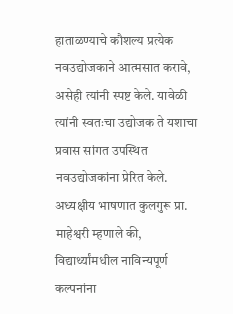हाताळण्याचे कौशल्य प्रत्येक नवउद्योजकाने आत्मसात करावे, असेही त्यांनी स्पष्ट केले. यावेळी त्यांनी स्वतःचा उद्योजक ते यशाचा प्रवास सांगत उपस्थित नवउद्योजकांना प्रेरित केले. अध्यक्षीय भाषणात कुलगुरू प्रा. माहेश्वरी म्हणाले की, विद्यार्थ्यांमधील नाविन्यपूर्ण कल्पनांना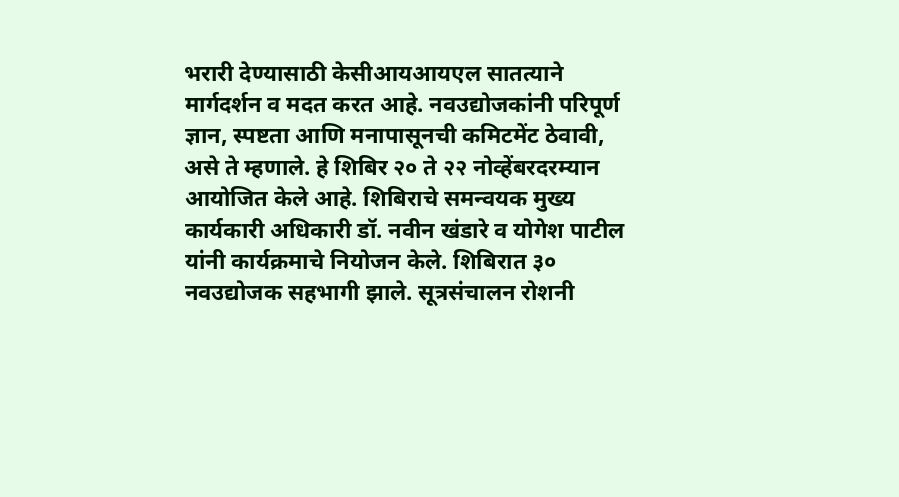भरारी देण्यासाठी केसीआयआयएल सातत्याने मार्गदर्शन व मदत करत आहे. नवउद्योजकांनी परिपूर्ण ज्ञान, स्पष्टता आणि मनापासूनची कमिटमेंट ठेवावी, असे ते म्हणाले. हे शिबिर २० ते २२ नोव्हेंबरदरम्यान आयोजित केले आहे. शिबिराचे समन्वयक मुख्य कार्यकारी अधिकारी डॉ. नवीन खंडारे व योगेश पाटील यांनी कार्यक्रमाचे नियोजन केले. शिबिरात ३० नवउद्योजक सहभागी झाले. सूत्रसंचालन रोशनी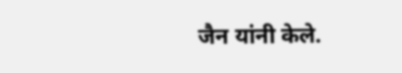जैन यांनी केले.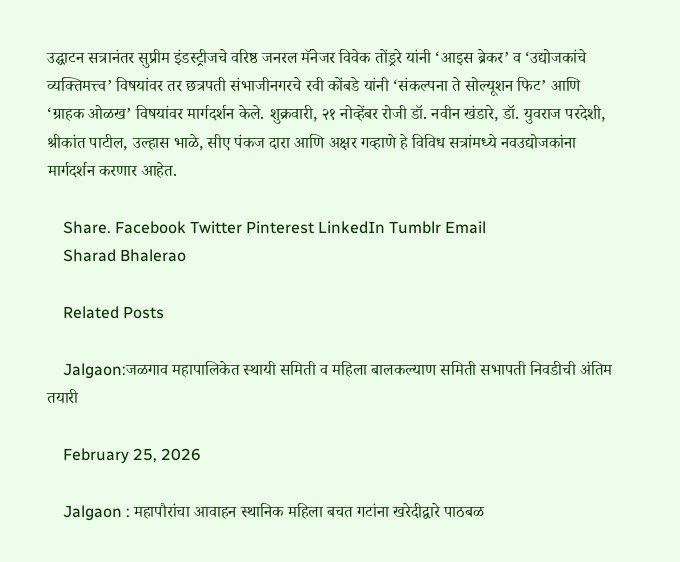उद्घाटन सत्रानंतर सुप्रीम इंडस्ट्रीजचे वरिष्ठ जनरल मॅनेजर विवेक तोंड्ररे यांनी ‘आइस ब्रेकर’ व ‘उद्योजकांचे व्यक्तिमत्त्व’ विषयांवर तर छत्रपती संभाजीनगरचे रवी कोंबडे यांनी ‘संकल्पना ते सोल्यूशन फिट’ आणि ‘ग्राहक ओळख’ विषयांवर मार्गदर्शन केले. शुक्रवारी, २१ नोव्हेंबर रोजी डॉ. नवीन खंडारे, डॉ. युवराज परदेशी, श्रीकांत पाटील, उल्हास भाळे, सीए पंकज दारा आणि अक्षर गव्हाणे हे विविध सत्रांमध्ये नवउद्योजकांना मार्गदर्शन करणार आहेत.

    Share. Facebook Twitter Pinterest LinkedIn Tumblr Email
    Sharad Bhalerao

    Related Posts

    Jalgaon:जळगाव महापालिकेत स्थायी समिती व महिला बालकल्याण समिती सभापती निवडीची अंतिम तयारी

    February 25, 2026

    Jalgaon : महापौरांचा आवाहन स्थानिक महिला बचत गटांना खरेदीद्वारे पाठबळ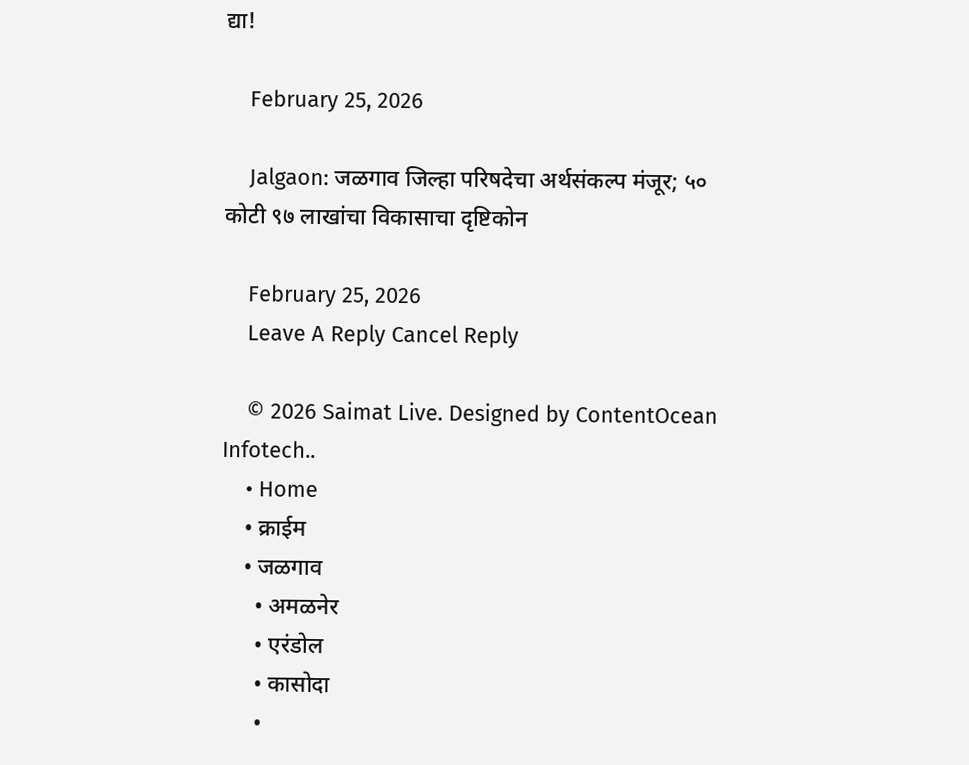द्या!

    February 25, 2026

    Jalgaon: जळगाव जिल्हा परिषदेचा अर्थसंकल्प मंजूर; ५० कोटी ९७ लाखांचा विकासाचा दृष्टिकोन

    February 25, 2026
    Leave A Reply Cancel Reply

    © 2026 Saimat Live. Designed by ContentOcean Infotech..
    • Home
    • क्राईम
    • जळगाव
      • अमळनेर
      • एरंडोल
      • कासोदा
      •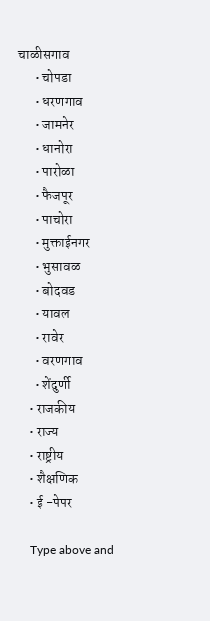चाळीसगाव
      • चोपडा
      • धरणगाव
      • जामनेर
      • धानोरा
      • पारोळा
      • फैजपूर
      • पाचोरा
      • मुक्ताईनगर
      • भुसावळ
      • बोदवड
      • यावल
      • रावेर
      • वरणगाव
      • शेंदुर्णी
    • राजकीय
    • राज्य
    • राष्ट्रीय
    • शैक्षणिक
    • ई -पेपर

    Type above and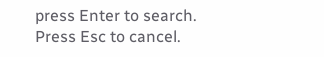press Enter to search. Press Esc to cancel.